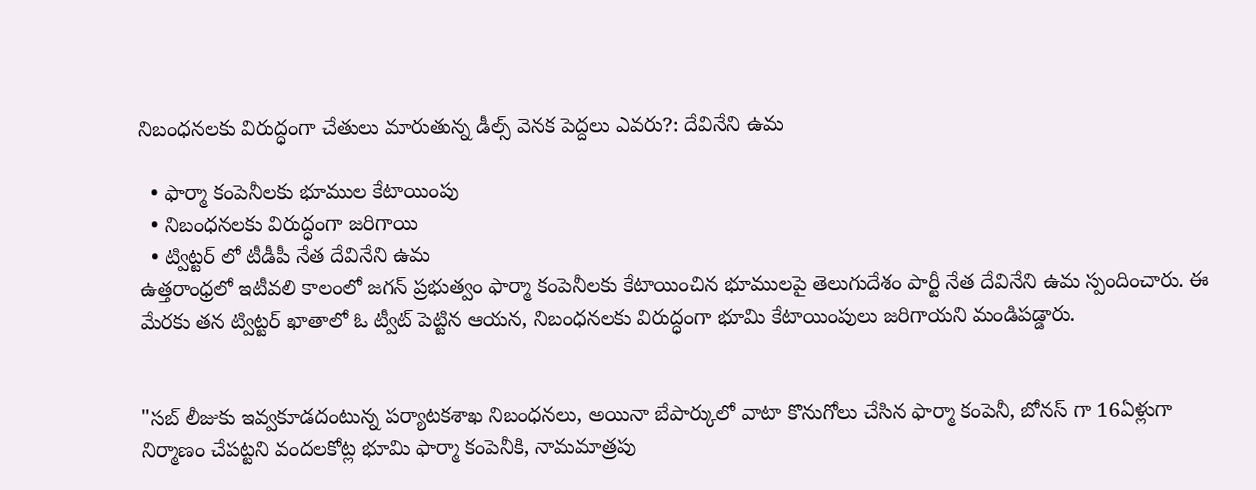నిబంధనలకు విరుద్ధంగా చేతులు మారుతున్న డీల్స్ వెనక పెద్దలు ఎవరు?: దేవినేని ఉమ

  • ఫార్మా కంపెనీలకు భూముల కేటాయింపు
  • నిబంధనలకు విరుద్ధంగా జరిగాయి
  • ట్విట్టర్ లో టీడీపీ నేత దేవినేని ఉమ
ఉత్తరాంధ్రలో ఇటీవలి కాలంలో జగన్ ప్రభుత్వం ఫార్మా కంపెనీలకు కేటాయించిన భూములపై తెలుగుదేశం పార్టీ నేత దేవినేని ఉమ స్పందించారు. ఈ మేరకు తన ట్విట్టర్ ఖాతాలో ఓ ట్వీట్ పెట్టిన ఆయన, నిబంధనలకు విరుద్ధంగా భూమి కేటాయింపులు జరిగాయని మండిపడ్డారు.


"సబ్ లీజుకు ఇవ్వకూడదంటున్న పర్యాటకశాఖ నిబంధనలు, అయినా బేపార్కులో వాటా కొనుగోలు చేసిన ఫార్మా కంపెనీ, బోనస్ గా 16ఏళ్లుగా నిర్మాణం చేపట్టని వందలకోట్ల భూమి ఫార్మా కంపెనీకి, నామమాత్రపు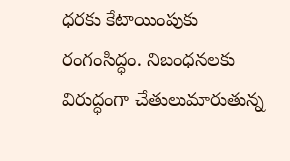ధరకు కేటాయింపుకు రంగంసిద్ధం. నిబంధనలకు విరుద్ధంగా చేతులుమారుతున్న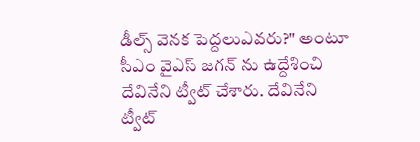డీల్స్ వెనక పెద్దలుఎవరు?" అంటూ సీఎం వైఎస్ జగన్ ను ఉద్దేశించి దేవినేని ట్వీట్ చేశారు. దేవినేని ట్వీట్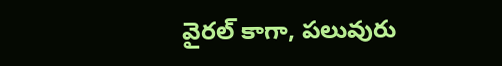వైరల్ కాగా, పలువురు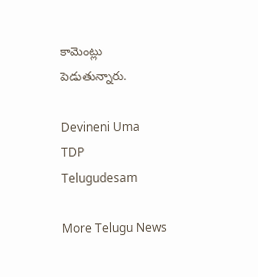కామెంట్లు పెడుతున్నారు.

Devineni Uma
TDP
Telugudesam

More Telugu News